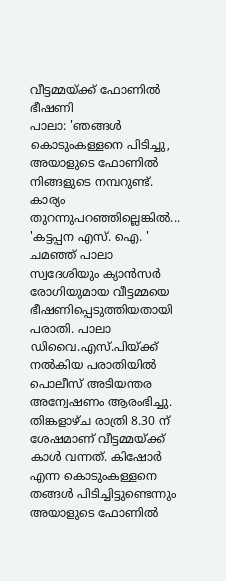വീട്ടമ്മയ്ക്ക് ഫോണിൽ ഭീഷണി
പാലാ: 'ഞങ്ങൾ കൊടുംകള്ളനെ പിടിച്ചു, അയാളുടെ ഫോണിൽ നിങ്ങളുടെ നമ്പറുണ്ട്. കാര്യം തുറന്നുപറഞ്ഞില്ലെങ്കിൽ... 'കട്ടപ്പന എസ്. ഐ. ' ചമഞ്ഞ് പാലാ സ്വദേശിയും ക്യാൻസർ രോഗിയുമായ വീട്ടമ്മയെ ഭീഷണിപ്പെടുത്തിയതായി പരാതി. പാലാ ഡിവൈ.എസ്.പിയ്ക്ക് നൽകിയ പരാതിയിൽ പൊലീസ് അടിയന്തര അന്വേഷണം ആരംഭിച്ചു. തിങ്കളാഴ്ച രാത്രി 8.30 ന് ശേഷമാണ് വീട്ടമ്മയ്ക്ക് കാൾ വന്നത്. കിഷോർ എന്ന കൊടുംകള്ളനെ തങ്ങൾ പിടിച്ചിട്ടുണ്ടെന്നും അയാളുടെ ഫോണിൽ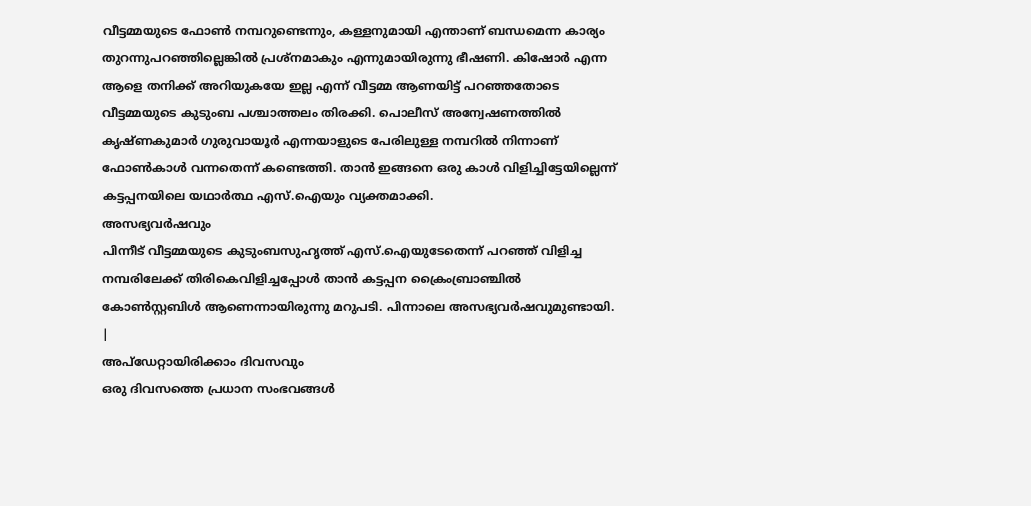വീട്ടമ്മയുടെ ഫോൺ നമ്പറുണ്ടെന്നും, കള്ളനുമായി എന്താണ് ബന്ധമെന്ന കാര്യം തുറന്നുപറഞ്ഞില്ലെങ്കിൽ പ്രശ്നമാകും എന്നുമായിരുന്നു ഭീഷണി. കിഷോർ എന്ന ആളെ തനിക്ക് അറിയുകയേ ഇല്ല എന്ന് വീട്ടമ്മ ആണയിട്ട് പറഞ്ഞതോടെ വീട്ടമ്മയുടെ കുടുംബ പശ്ചാത്തലം തിരക്കി. പൊലീസ് അന്വേഷണത്തിൽ കൃഷ്ണകുമാർ ഗുരുവായൂർ എന്നയാളുടെ പേരിലുള്ള നമ്പറിൽ നിന്നാണ് ഫോൺകാൾ വന്നതെന്ന് കണ്ടെത്തി. താൻ ഇങ്ങനെ ഒരു കാൾ വിളിച്ചിട്ടേയില്ലെന്ന് കട്ടപ്പനയിലെ യഥാർത്ഥ എസ്.ഐയും വ്യക്തമാക്കി.
അസഭ്യവർഷവും
പിന്നീട് വീട്ടമ്മയുടെ കുടുംബസുഹൃത്ത് എസ്.ഐയുടേതെന്ന് പറഞ്ഞ് വിളിച്ച നമ്പരിലേക്ക് തിരികെവിളിച്ചപ്പോൾ താൻ കട്ടപ്പന ക്രൈംബ്രാഞ്ചിൽ കോൺസ്റ്റബിൾ ആണെന്നായിരുന്നു മറുപടി. പിന്നാലെ അസഭ്യവർഷവുമുണ്ടായി.
|
അപ്ഡേറ്റായിരിക്കാം ദിവസവും
ഒരു ദിവസത്തെ പ്രധാന സംഭവങ്ങൾ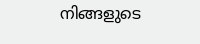നിങ്ങളുടെ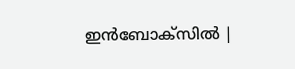ഇൻബോക്സിൽ |